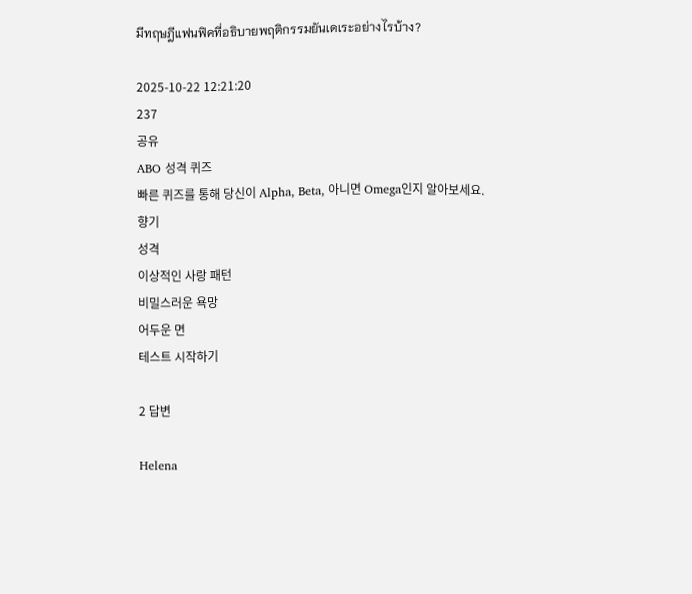มีทฤษฎีแฟนฟิคที่อธิบายพฤติกรรมยันเดเระอย่างไรบ้าง?

2025-10-22 12:21:20
237
공유
ABO 성격 퀴즈
빠른 퀴즈를 통해 당신이 Alpha, Beta, 아니면 Omega인지 알아보세요.
향기
성격
이상적인 사랑 패턴
비밀스러운 욕망
어두운 면
테스트 시작하기

2 답변

Helena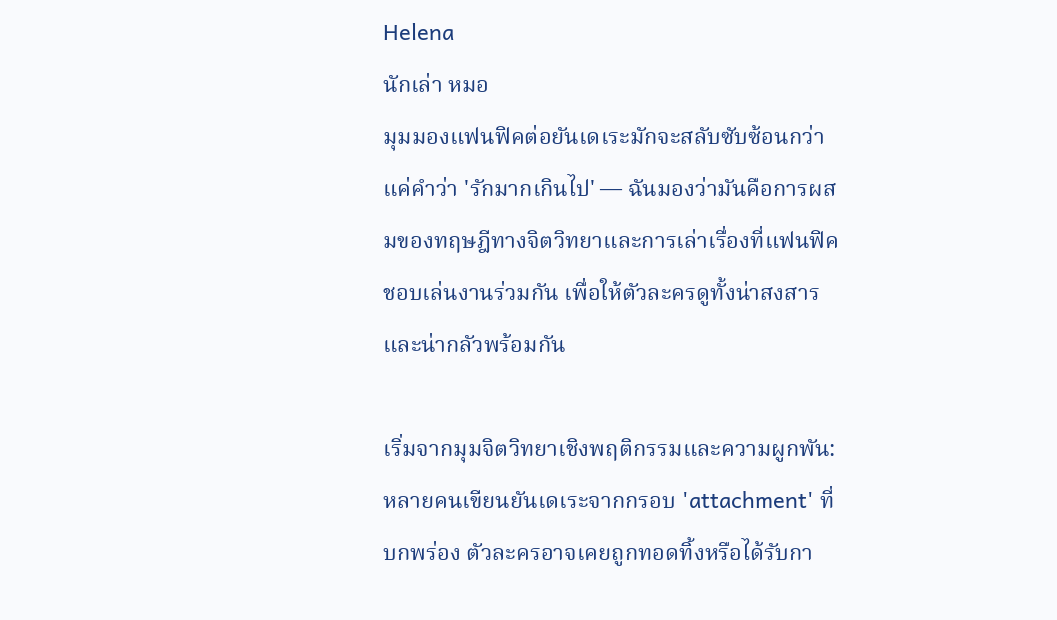Helena
นักเล่า หมอ
มุมมองแฟนฟิคต่อยันเดเระมักจะสลับซับซ้อนกว่าแค่คำว่า 'รักมากเกินไป' — ฉันมองว่ามันคือการผสมของทฤษฎีทางจิตวิทยาและการเล่าเรื่องที่แฟนฟิคชอบเล่นงานร่วมกัน เพื่อให้ตัวละครดูทั้งน่าสงสารและน่ากลัวพร้อมกัน

เริ่มจากมุมจิตวิทยาเชิงพฤติกรรมและความผูกพัน: หลายคนเขียนยันเดเระจากกรอบ 'attachment' ที่บกพร่อง ตัวละครอาจเคยถูกทอดทิ้งหรือได้รับกา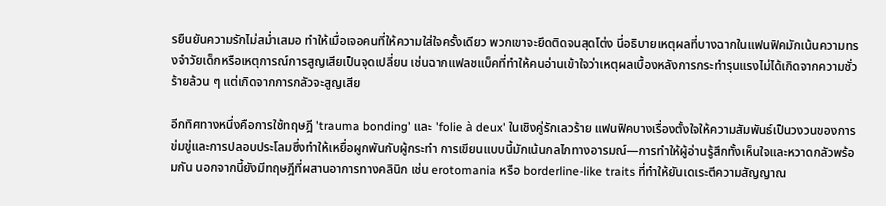รยืนยันความรักไม่สม่ำเสมอ ทำให้เมื่อเจอคนที่ให้ความใส่ใจครั้งเดียว พวกเขาจะยึดติดจนสุดโต่ง นี่อธิบายเหตุผลที่บางฉากในแฟนฟิคมักเน้นความทรงจำวัยเด็กหรือเหตุการณ์การสูญเสียเป็นจุดเปลี่ยน เช่นฉากแฟลชแบ็คที่ทำให้คนอ่านเข้าใจว่าเหตุผลเบื้องหลังการกระทำรุนแรงไม่ได้เกิดจากความชั่วร้ายล้วน ๆ แต่เกิดจากการกลัวจะสูญเสีย

อีกทิศทางหนึ่งคือการใช้ทฤษฎี 'trauma bonding' และ 'folie à deux' ในเชิงคู่รักเลวร้าย แฟนฟิคบางเรื่องตั้งใจให้ความสัมพันธ์เป็นวงวนของการข่มขู่และการปลอบประโลมซึ่งทำให้เหยื่อผูกพันกับผู้กระทำ การเขียนแบบนี้มักเน้นกลไกทางอารมณ์—การทำให้ผู้อ่านรู้สึกทั้งเห็นใจและหวาดกลัวพร้อมกัน นอกจากนี้ยังมีทฤษฎีที่ผสานอาการทางคลินิก เช่น erotomania หรือ borderline-like traits ที่ทำให้ยันเดเระตีความสัญญาณ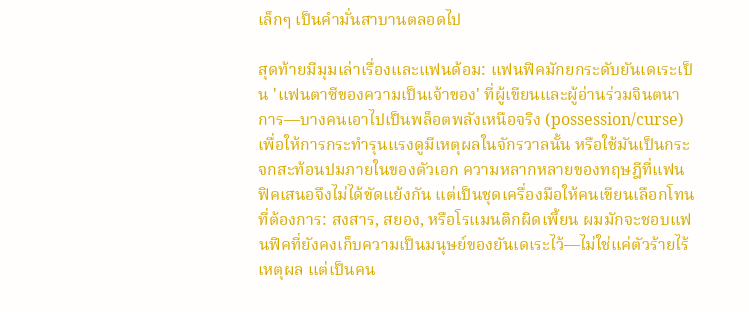เล็กๆ เป็นคำมั่นสาบานตลอดไป

สุดท้ายมีมุมเล่าเรื่องและแฟนด้อม: แฟนฟิคมักยกระดับยันเดเระเป็น 'แฟนตาซีของความเป็นเจ้าของ' ที่ผู้เขียนและผู้อ่านร่วมจินตนาการ—บางคนเอาไปเป็นพล็อตพลังเหนือจริง (possession/curse) เพื่อให้การกระทำรุนแรงดูมีเหตุผลในจักรวาลนั้น หรือใช้มันเป็นกระจกสะท้อนปมภายในของตัวเอก ความหลากหลายของทฤษฎีที่แฟนฟิคเสนอจึงไม่ได้ขัดแย้งกัน แต่เป็นชุดเครื่องมือให้คนเขียนเลือกโทนที่ต้องการ: สงสาร, สยอง, หรือโรแมนติกผิดเพี้ยน ผมมักจะชอบแฟนฟิคที่ยังคงเก็บความเป็นมนุษย์ของยันเดเระไว้—ไม่ใช่แค่ตัวร้ายไร้เหตุผล แต่เป็นคน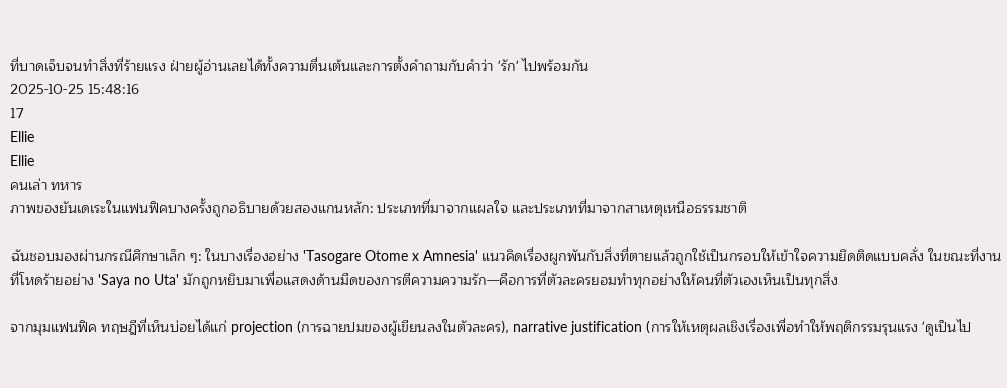ที่บาดเจ็บจนทำสิ่งที่ร้ายแรง ฝ่ายผู้อ่านเลยได้ทั้งความตื่นเต้นและการตั้งคำถามกับคำว่า 'รัก' ไปพร้อมกัน
2025-10-25 15:48:16
17
Ellie
Ellie
คนเล่า ทหาร
ภาพของยันเดเระในแฟนฟิคบางครั้งถูกอธิบายด้วยสองแกนหลัก: ประเภทที่มาจากแผลใจ และประเภทที่มาจากสาเหตุเหนือธรรมชาติ

ฉันชอบมองผ่านกรณีศึกษาเล็ก ๆ: ในบางเรื่องอย่าง 'Tasogare Otome x Amnesia' แนวคิดเรื่องผูกพันกับสิ่งที่ตายแล้วถูกใช้เป็นกรอบให้เข้าใจความยึดติดแบบคลั่ง ในขณะที่งานที่โหดร้ายอย่าง 'Saya no Uta' มักถูกหยิบมาเพื่อแสดงด้านมืดของการตีความความรัก—คือการที่ตัวละครยอมทำทุกอย่างให้คนที่ตัวเองเห็นเป็นทุกสิ่ง

จากมุมแฟนฟิค ทฤษฎีที่เห็นบ่อยได้แก่ projection (การฉายปมของผู้เขียนลงในตัวละคร), narrative justification (การให้เหตุผลเชิงเรื่องเพื่อทำให้พฤติกรรมรุนแรง 'ดูเป็นไป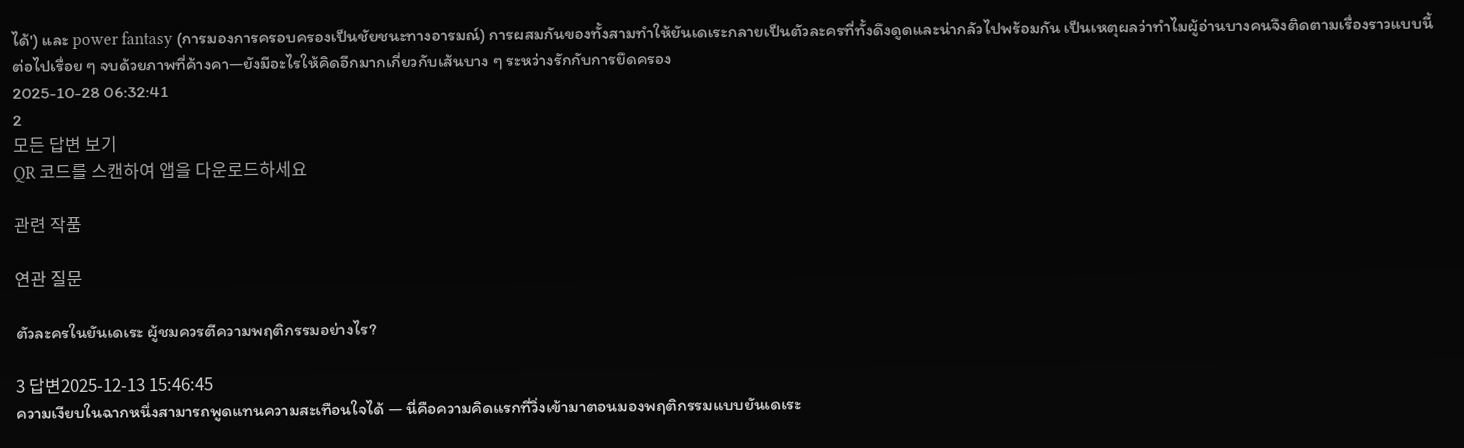ได้') และ power fantasy (การมองการครอบครองเป็นชัยชนะทางอารมณ์) การผสมกันของทั้งสามทำให้ยันเดเระกลายเป็นตัวละครที่ทั้งดึงดูดและน่ากลัวไปพร้อมกัน เป็นเหตุผลว่าทำไมผู้อ่านบางคนจึงติดตามเรื่องราวแบบนี้ต่อไปเรื่อย ๆ จบด้วยภาพที่ค้างคา—ยังมีอะไรให้คิดอีกมากเกี่ยวกับเส้นบาง ๆ ระหว่างรักกับการยึดครอง
2025-10-28 06:32:41
2
모든 답변 보기
QR 코드를 스캔하여 앱을 다운로드하세요

관련 작품

연관 질문

ตัวละครในยันเดเระ ผู้ชมควรตีความพฤติกรรมอย่างไร?

3 답변2025-12-13 15:46:45
ความเงียบในฉากหนึ่งสามารถพูดแทนความสะเทือนใจได้ — นี่คือความคิดแรกที่วิ่งเข้ามาตอนมองพฤติกรรมแบบยันเดเระ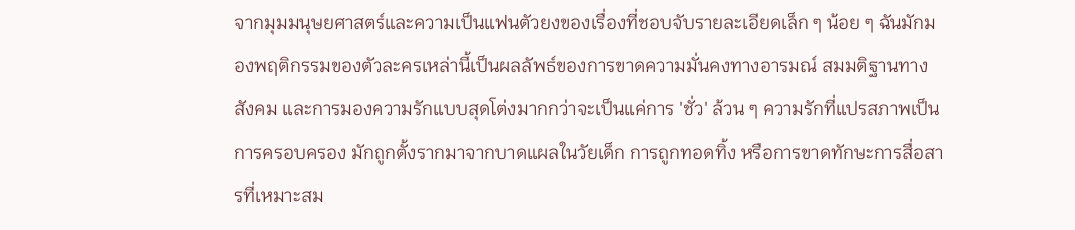จากมุมมนุษยศาสตร์และความเป็นแฟนตัวยงของเรื่องที่ชอบจับรายละเอียดเล็ก ๆ น้อย ๆ ฉันมักมองพฤติกรรมของตัวละครเหล่านี้เป็นผลลัพธ์ของการขาดความมั่นคงทางอารมณ์ สมมติฐานทางสังคม และการมองความรักแบบสุดโต่งมากกว่าจะเป็นแค่การ 'ชั่ว' ล้วน ๆ ความรักที่แปรสภาพเป็นการครอบครอง มักถูกตั้งรากมาจากบาดแผลในวัยเด็ก การถูกทอดทิ้ง หรือการขาดทักษะการสื่อสารที่เหมาะสม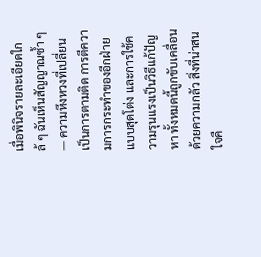เมื่อพินิจรายละเอียดใกล้ ๆ ฉันเห็นสัญญาณซ้ำ ๆ — ความหึงหวงที่เปลี่ยนเป็นการตามติด การตีความการกระทำของอีกฝ่ายแบบสุดโต่ง และการใช้ความรุนแรงเป็นวิธีแก้ปัญหา ทั้งหมดนี้ถูกขับเคลื่อนด้วยความกลัว สิ่งที่น่าสนใจคื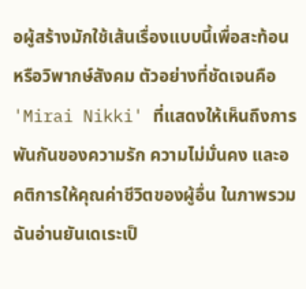อผู้สร้างมักใช้เส้นเรื่องแบบนี้เพื่อสะท้อนหรือวิพากษ์สังคม ตัวอย่างที่ชัดเจนคือ 'Mirai Nikki' ที่แสดงให้เห็นถึงการพันกันของความรัก ความไม่มั่นคง และอคติการให้คุณค่าชีวิตของผู้อื่น ในภาพรวม ฉันอ่านยันเดเระเป็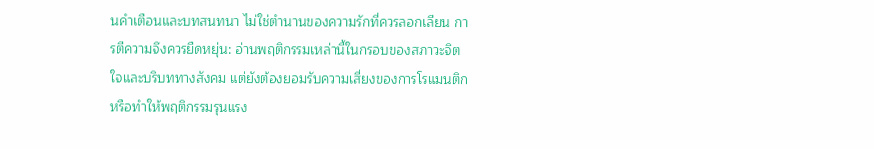นคำเตือนและบทสนทนา ไม่ใช่ตำนานของความรักที่ควรลอกเลียน การตีความจึงควรยืดหยุ่น: อ่านพฤติกรรมเหล่านี้ในกรอบของสภาวะจิตใจและบริบททางสังคม แต่ยังต้องยอมรับความเสี่ยงของการโรแมนติกหรือทำให้พฤติกรรมรุนแรง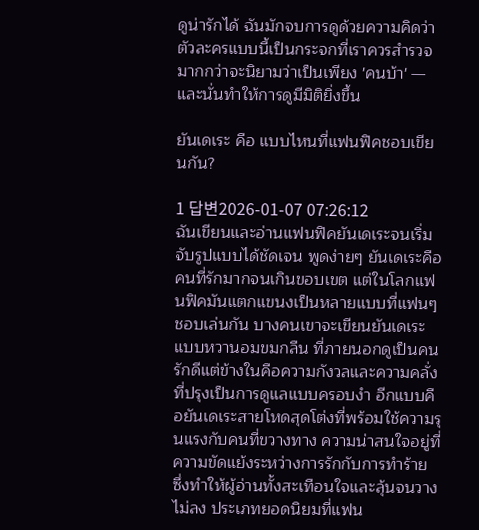ดูน่ารักได้ ฉันมักจบการดูด้วยความคิดว่าตัวละครแบบนี้เป็นกระจกที่เราควรสำรวจมากกว่าจะนิยามว่าเป็นเพียง 'คนบ้า' — และนั่นทำให้การดูมีมิติยิ่งขึ้น

ยันเดเระ คือ แบบไหนที่แฟนฟิคชอบเขียนกัน?

1 답변2026-01-07 07:26:12
ฉันเขียนและอ่านแฟนฟิคยันเดเระจนเริ่มจับรูปแบบได้ชัดเจน พูดง่ายๆ ยันเดเระคือคนที่รักมากจนเกินขอบเขต แต่ในโลกแฟนฟิคมันแตกแขนงเป็นหลายแบบที่แฟนๆ ชอบเล่นกัน บางคนเขาจะเขียนยันเดเระแบบหวานอมขมกลืน ที่ภายนอกดูเป็นคนรักดีแต่ข้างในคือความกังวลและความคลั่งที่ปรุงเป็นการดูแลแบบครอบงำ อีกแบบคือยันเดเระสายโหดสุดโต่งที่พร้อมใช้ความรุนแรงกับคนที่ขวางทาง ความน่าสนใจอยู่ที่ความขัดแย้งระหว่างการรักกับการทำร้าย ซึ่งทำให้ผู้อ่านทั้งสะเทือนใจและลุ้นจนวางไม่ลง ประเภทยอดนิยมที่แฟน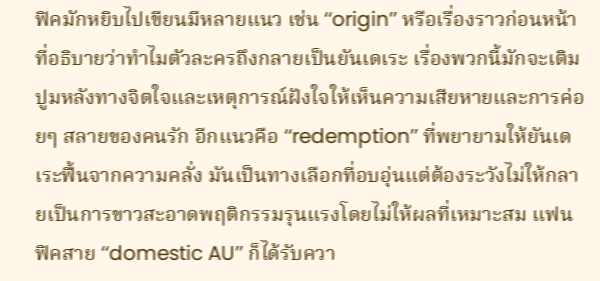ฟิคมักหยิบไปเขียนมีหลายแนว เช่น ‘‘origin’’ หรือเรื่องราวก่อนหน้าที่อธิบายว่าทำไมตัวละครถึงกลายเป็นยันเดเระ เรื่องพวกนี้มักจะเติมปูมหลังทางจิตใจและเหตุการณ์ฝังใจให้เห็นความเสียหายและการค่อยๆ สลายของคนรัก อีกแนวคือ ‘‘redemption’’ ที่พยายามให้ยันเดเระฟื้นจากความคลั่ง มันเป็นทางเลือกที่อบอุ่นแต่ต้องระวังไม่ให้กลายเป็นการขาวสะอาดพฤติกรรมรุนแรงโดยไม่ให้ผลที่เหมาะสม แฟนฟิคสาย ‘‘domestic AU’’ ก็ได้รับควา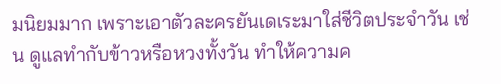มนิยมมาก เพราะเอาตัวละครยันเดเระมาใส่ชีวิตประจำวัน เช่น ดูแลทำกับข้าวหรือหวงทั้งวัน ทำให้ความค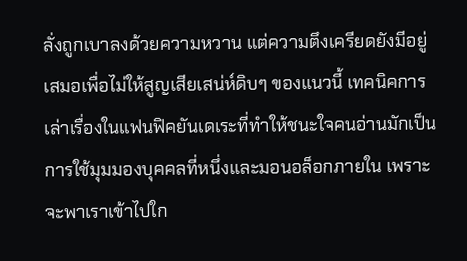ลั่งถูกเบาลงด้วยความหวาน แต่ความตึงเครียดยังมีอยู่เสมอเพื่อไม่ให้สูญเสียเสน่ห์ดิบๆ ของแนวนี้ เทคนิคการเล่าเรื่องในแฟนฟิคยันเดเระที่ทำให้ชนะใจคนอ่านมักเป็นการใช้มุมมองบุคคลที่หนึ่งและมอนอล็อกภายใน เพราะจะพาเราเข้าไปใก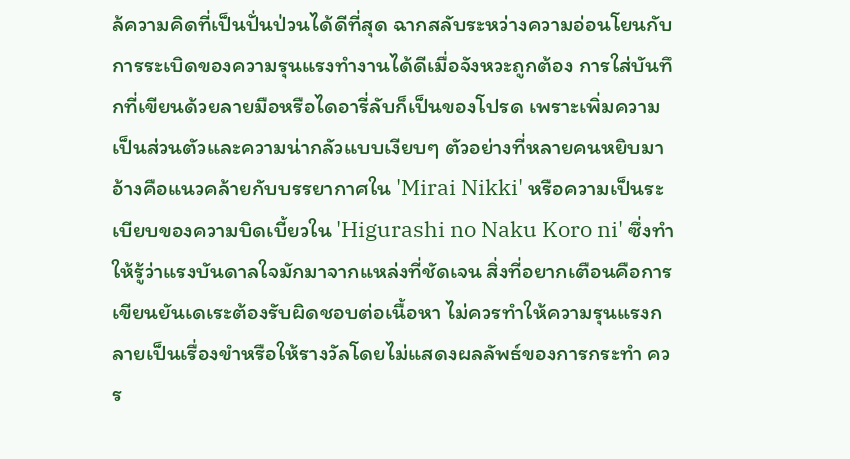ล้ความคิดที่เป็นปั่นป่วนได้ดีที่สุด ฉากสลับระหว่างความอ่อนโยนกับการระเบิดของความรุนแรงทำงานได้ดีเมื่อจังหวะถูกต้อง การใส่บันทึกที่เขียนด้วยลายมือหรือไดอารี่ลับก็เป็นของโปรด เพราะเพิ่มความเป็นส่วนตัวและความน่ากลัวแบบเงียบๆ ตัวอย่างที่หลายคนหยิบมาอ้างคือแนวคล้ายกับบรรยากาศใน 'Mirai Nikki' หรือความเป็นระเบียบของความบิดเบี้ยวใน 'Higurashi no Naku Koro ni' ซึ่งทำให้รู้ว่าแรงบันดาลใจมักมาจากแหล่งที่ชัดเจน สิ่งที่อยากเตือนคือการเขียนยันเดเระต้องรับผิดชอบต่อเนื้อหา ไม่ควรทำให้ความรุนแรงกลายเป็นเรื่องขำหรือให้รางวัลโดยไม่แสดงผลลัพธ์ของการกระทำ ควร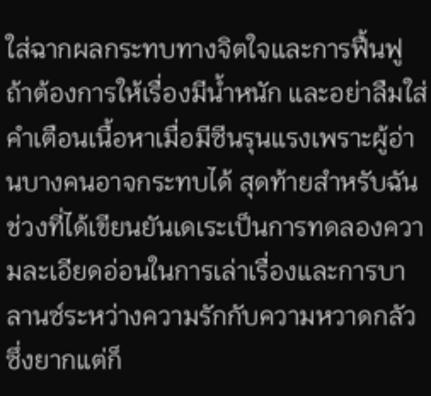ใส่ฉากผลกระทบทางจิตใจและการฟื้นฟูถ้าต้องการให้เรื่องมีน้ำหนัก และอย่าลืมใส่คำเตือนเนื้อหาเมื่อมีซีนรุนแรงเพราะผู้อ่านบางคนอาจกระทบได้ สุดท้ายสำหรับฉัน ช่วงที่ได้เขียนยันเดเระเป็นการทดลองความละเอียดอ่อนในการเล่าเรื่องและการบาลานซ์ระหว่างความรักกับความหวาดกลัว ซึ่งยากแต่ก็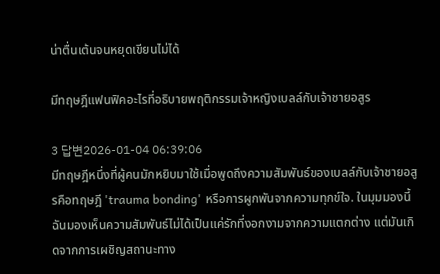น่าตื่นเต้นจนหยุดเขียนไม่ได้

มีทฤษฎีแฟนฟิคอะไรที่อธิบายพฤติกรรมเจ้าหญิงเบลล์กับเจ้าชายอสูร

3 답변2026-01-04 06:39:06
มีทฤษฎีหนึ่งที่ผู้คนมักหยิบมาใช้เมื่อพูดถึงความสัมพันธ์ของเบลล์กับเจ้าชายอสูรคือทฤษฎี 'trauma bonding' หรือการผูกพันจากความทุกข์ใจ. ในมุมมองนี้ฉันมองเห็นความสัมพันธ์ไม่ได้เป็นแค่รักที่งอกงามจากความแตกต่าง แต่มันเกิดจากการเผชิญสถานะทาง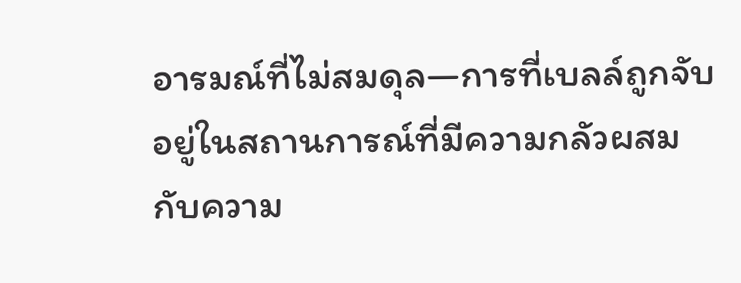อารมณ์ที่ไม่สมดุล—การที่เบลล์ถูกจับอยู่ในสถานการณ์ที่มีความกลัวผสมกับความ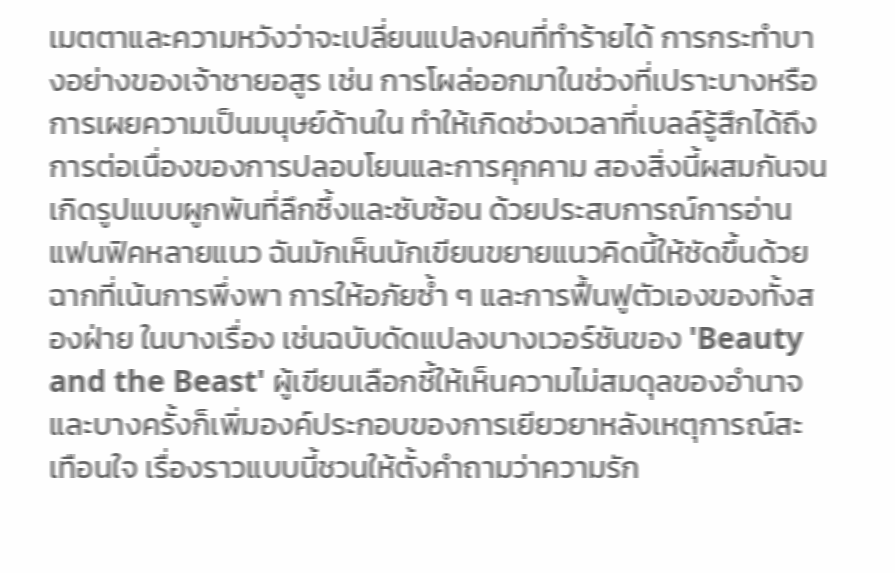เมตตาและความหวังว่าจะเปลี่ยนแปลงคนที่ทำร้ายได้ การกระทำบางอย่างของเจ้าชายอสูร เช่น การโผล่ออกมาในช่วงที่เปราะบางหรือการเผยความเป็นมนุษย์ด้านใน ทำให้เกิดช่วงเวลาที่เบลล์รู้สึกได้ถึงการต่อเนื่องของการปลอบโยนและการคุกคาม สองสิ่งนี้ผสมกันจนเกิดรูปแบบผูกพันที่ลึกซึ้งและซับซ้อน ด้วยประสบการณ์การอ่านแฟนฟิคหลายแนว ฉันมักเห็นนักเขียนขยายแนวคิดนี้ให้ชัดขึ้นด้วยฉากที่เน้นการพึ่งพา การให้อภัยซ้ำ ๆ และการฟื้นฟูตัวเองของทั้งสองฝ่าย ในบางเรื่อง เช่นฉบับดัดแปลงบางเวอร์ชันของ 'Beauty and the Beast' ผู้เขียนเลือกชี้ให้เห็นความไม่สมดุลของอำนาจ และบางครั้งก็เพิ่มองค์ประกอบของการเยียวยาหลังเหตุการณ์สะเทือนใจ เรื่องราวแบบนี้ชวนให้ตั้งคำถามว่าความรัก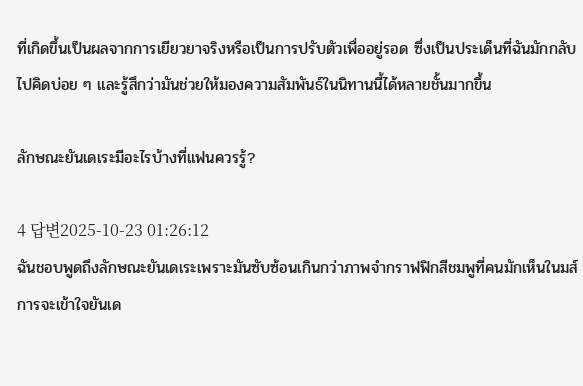ที่เกิดขึ้นเป็นผลจากการเยียวยาจริงหรือเป็นการปรับตัวเพื่ออยู่รอด ซึ่งเป็นประเด็นที่ฉันมักกลับไปคิดบ่อย ๆ และรู้สึกว่ามันช่วยให้มองความสัมพันธ์ในนิทานนี้ได้หลายชั้นมากขึ้น

ลักษณะยันเดเระมีอะไรบ้างที่แฟนควรรู้?

4 답변2025-10-23 01:26:12
ฉันชอบพูดถึงลักษณะยันเดเระเพราะมันซับซ้อนเกินกว่าภาพจำกราฟฟิกสีชมพูที่คนมักเห็นในมส์ การจะเข้าใจยันเด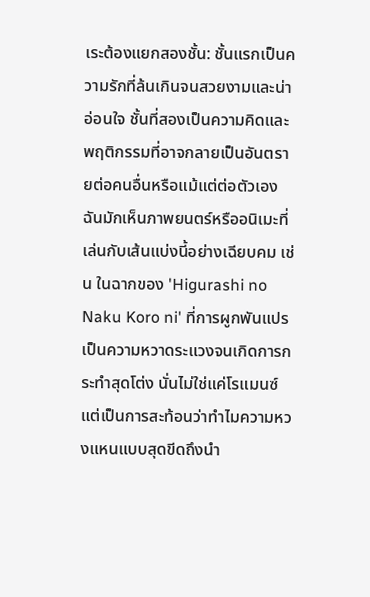เระต้องแยกสองชั้น: ชั้นแรกเป็นความรักที่ล้นเกินจนสวยงามและน่าอ่อนใจ ชั้นที่สองเป็นความคิดและพฤติกรรมที่อาจกลายเป็นอันตรายต่อคนอื่นหรือแม้แต่ต่อตัวเอง ฉันมักเห็นภาพยนตร์หรืออนิเมะที่เล่นกับเส้นแบ่งนี้อย่างเฉียบคม เช่น ในฉากของ 'Higurashi no Naku Koro ni' ที่การผูกพันแปรเป็นความหวาดระแวงจนเกิดการกระทำสุดโต่ง นั่นไม่ใช่แค่โรแมนซ์ แต่เป็นการสะท้อนว่าทำไมความหวงแหนแบบสุดขีดถึงนำ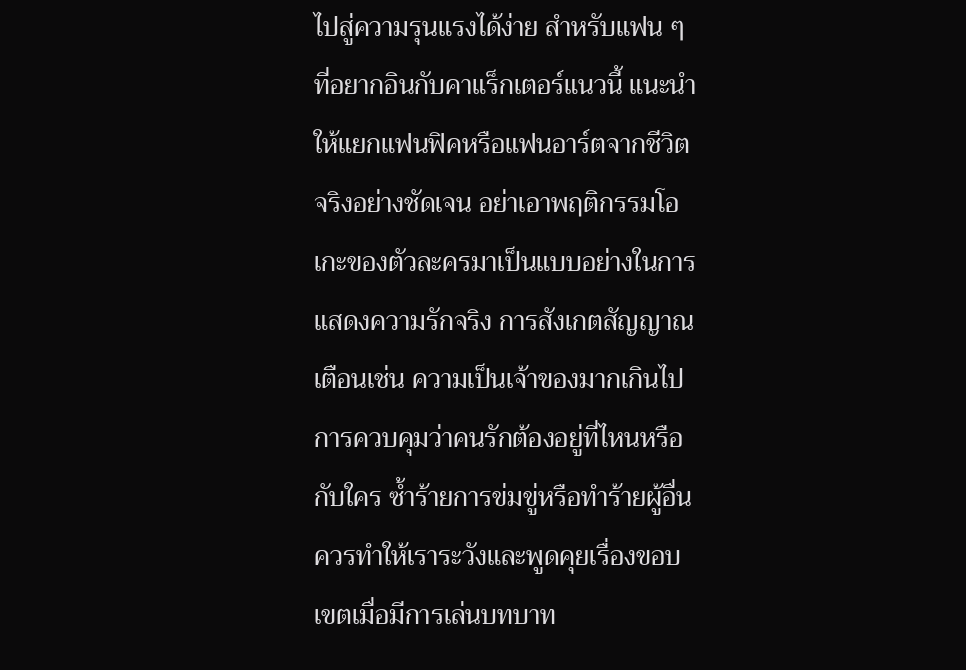ไปสู่ความรุนแรงได้ง่าย สำหรับแฟน ๆ ที่อยากอินกับคาแร็กเตอร์แนวนี้ แนะนำให้แยกแฟนฟิคหรือแฟนอาร์ตจากชีวิตจริงอย่างชัดเจน อย่าเอาพฤติกรรมโอเกะของตัวละครมาเป็นแบบอย่างในการแสดงความรักจริง การสังเกตสัญญาณเตือนเช่น ความเป็นเจ้าของมากเกินไป การควบคุมว่าคนรักต้องอยู่ที่ไหนหรือกับใคร ซ้ำร้ายการข่มขู่หรือทำร้ายผู้อื่น ควรทำให้เราระวังและพูดคุยเรื่องขอบเขตเมื่อมีการเล่นบทบาท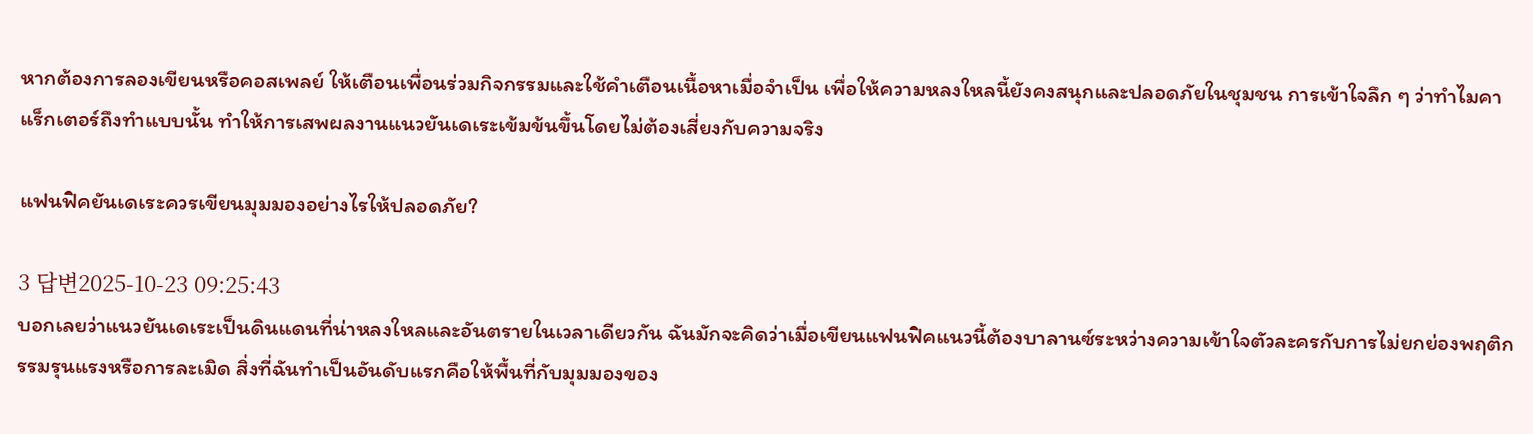หากต้องการลองเขียนหรือคอสเพลย์ ให้เตือนเพื่อนร่วมกิจกรรมและใช้คำเตือนเนื้อหาเมื่อจำเป็น เพื่อให้ความหลงใหลนี้ยังคงสนุกและปลอดภัยในชุมชน การเข้าใจลึก ๆ ว่าทำไมคาแร็กเตอร์ถึงทำแบบนั้น ทำให้การเสพผลงานแนวยันเดเระเข้มข้นขึ้นโดยไม่ต้องเสี่ยงกับความจริง

แฟนฟิคยันเดเระควรเขียนมุมมองอย่างไรให้ปลอดภัย?

3 답변2025-10-23 09:25:43
บอกเลยว่าแนวยันเดเระเป็นดินแดนที่น่าหลงใหลและอันตรายในเวลาเดียวกัน ฉันมักจะคิดว่าเมื่อเขียนแฟนฟิคแนวนี้ต้องบาลานซ์ระหว่างความเข้าใจตัวละครกับการไม่ยกย่องพฤติกรรมรุนแรงหรือการละเมิด สิ่งที่ฉันทำเป็นอันดับแรกคือให้พื้นที่กับมุมมองของ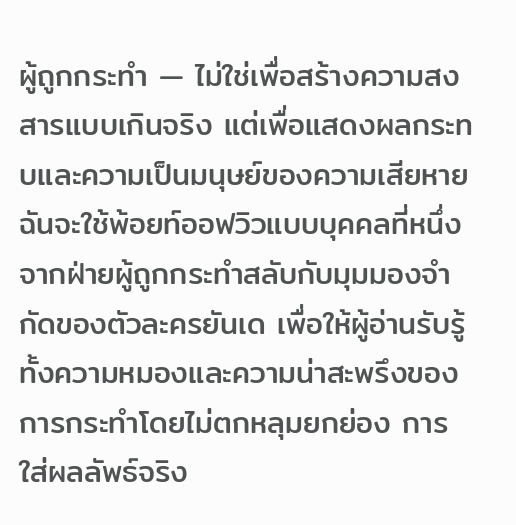ผู้ถูกกระทำ — ไม่ใช่เพื่อสร้างความสงสารแบบเกินจริง แต่เพื่อแสดงผลกระทบและความเป็นมนุษย์ของความเสียหาย ฉันจะใช้พ้อยท์ออฟวิวแบบบุคคลที่หนึ่งจากฝ่ายผู้ถูกกระทำสลับกับมุมมองจำกัดของตัวละครยันเด เพื่อให้ผู้อ่านรับรู้ทั้งความหมองและความน่าสะพรึงของการกระทำโดยไม่ตกหลุมยกย่อง การใส่ผลลัพธ์จริง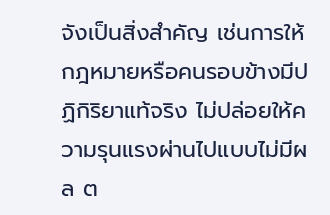จังเป็นสิ่งสำคัญ เช่นการให้กฎหมายหรือคนรอบข้างมีปฏิกิริยาแท้จริง ไม่ปล่อยให้ความรุนแรงผ่านไปแบบไม่มีผล ต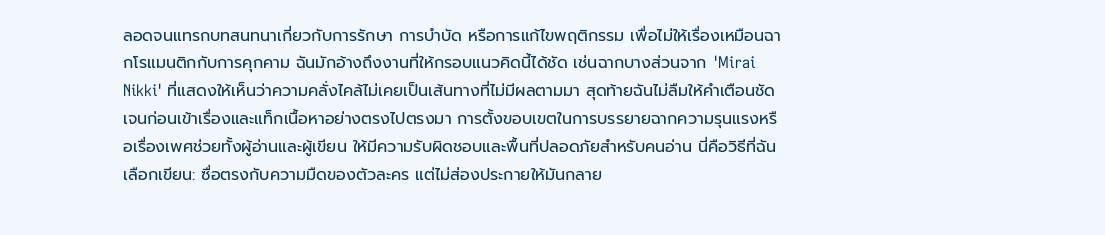ลอดจนแทรกบทสนทนาเกี่ยวกับการรักษา การบำบัด หรือการแก้ไขพฤติกรรม เพื่อไม่ให้เรื่องเหมือนฉากโรแมนติกกับการคุกคาม ฉันมักอ้างถึงงานที่ให้กรอบแนวคิดนี้ได้ชัด เช่นฉากบางส่วนจาก 'Mirai Nikki' ที่แสดงให้เห็นว่าความคลั่งไคล้ไม่เคยเป็นเส้นทางที่ไม่มีผลตามมา สุดท้ายฉันไม่ลืมให้คำเตือนชัดเจนก่อนเข้าเรื่องและแท็กเนื้อหาอย่างตรงไปตรงมา การตั้งขอบเขตในการบรรยายฉากความรุนแรงหรือเรื่องเพศช่วยทั้งผู้อ่านและผู้เขียน ให้มีความรับผิดชอบและพื้นที่ปลอดภัยสำหรับคนอ่าน นี่คือวิธีที่ฉันเลือกเขียน: ซื่อตรงกับความมืดของตัวละคร แต่ไม่ส่องประกายให้มันกลาย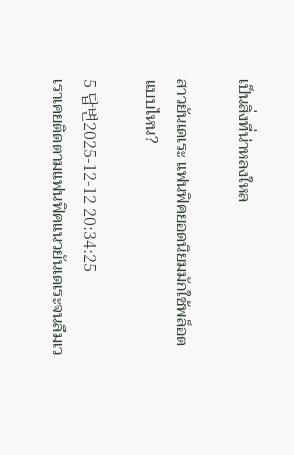เป็นสิ่งที่น่าหลงใหล

สาวยันเดเระ แฟนฟิคยอดนิยมมักใช้พล็อตแบบไหน?

5 답변2025-12-12 20:34:25
เราเคยติดตามแฟนฟิคแนวยันเดเระจนลืมเว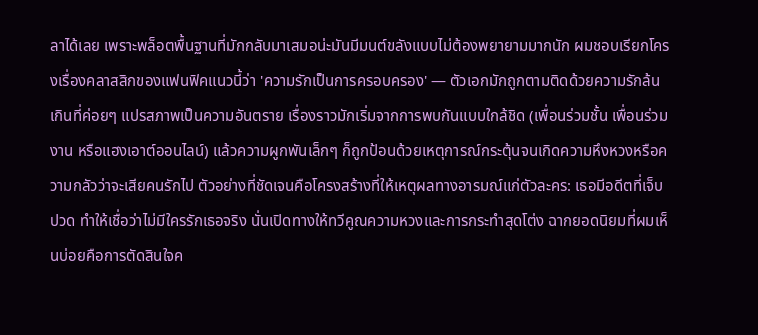ลาได้เลย เพราะพล็อตพื้นฐานที่มักกลับมาเสมอน่ะมันมีมนต์ขลังแบบไม่ต้องพยายามมากนัก ผมชอบเรียกโครงเรื่องคลาสสิกของแฟนฟิคแนวนี้ว่า 'ความรักเป็นการครอบครอง' — ตัวเอกมักถูกตามติดด้วยความรักล้นเกินที่ค่อยๆ แปรสภาพเป็นความอันตราย เรื่องราวมักเริ่มจากการพบกันแบบใกล้ชิด (เพื่อนร่วมชั้น เพื่อนร่วมงาน หรือแฮงเอาต์ออนไลน์) แล้วความผูกพันเล็กๆ ก็ถูกป้อนด้วยเหตุการณ์กระตุ้นจนเกิดความหึงหวงหรือความกลัวว่าจะเสียคนรักไป ตัวอย่างที่ชัดเจนคือโครงสร้างที่ให้เหตุผลทางอารมณ์แก่ตัวละคร: เธอมีอดีตที่เจ็บปวด ทำให้เชื่อว่าไม่มีใครรักเธอจริง นั่นเปิดทางให้ทวีคูณความหวงและการกระทำสุดโต่ง ฉากยอดนิยมที่ผมเห็นบ่อยคือการตัดสินใจค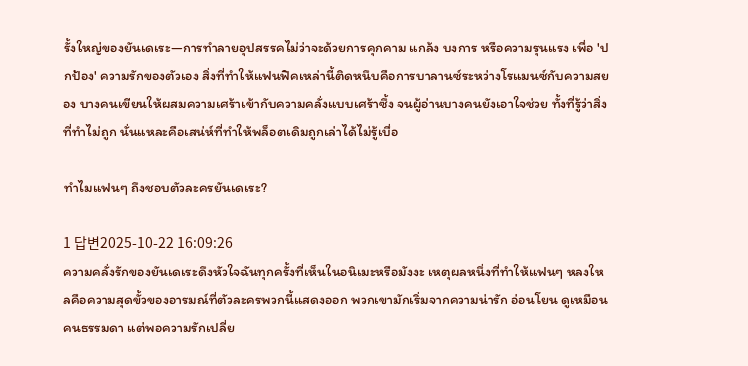รั้งใหญ่ของยันเดเระ—การทำลายอุปสรรคไม่ว่าจะด้วยการคุกคาม แกล้ง บงการ หรือความรุนแรง เพื่อ 'ปกป้อง' ความรักของตัวเอง สิ่งที่ทำให้แฟนฟิคเหล่านี้ติดหนึบคือการบาลานซ์ระหว่างโรแมนซ์กับความสยอง บางคนเขียนให้ผสมความเศร้าเข้ากับความคลั่งแบบเศร้าซึ้ง จนผู้อ่านบางคนยังเอาใจช่วย ทั้งที่รู้ว่าสิ่งที่ทำไม่ถูก นั่นแหละคือเสน่ห์ที่ทำให้พล็อตเดิมถูกเล่าได้ไม่รู้เบื่อ

ทำไมแฟนๆ ถึงชอบตัวละครยันเดเระ?

1 답변2025-10-22 16:09:26
ความคลั่งรักของยันเดเระดึงหัวใจฉันทุกครั้งที่เห็นในอนิเมะหรือมังงะ เหตุผลหนึ่งที่ทำให้แฟนๆ หลงใหลคือความสุดขั้วของอารมณ์ที่ตัวละครพวกนี้แสดงออก พวกเขามักเริ่มจากความน่ารัก อ่อนโยน ดูเหมือนคนธรรมดา แต่พอความรักเปลี่ย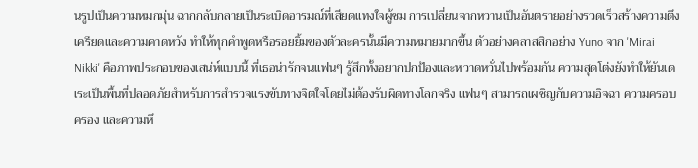นรูปเป็นความหมกมุ่น ฉากกลับกลายเป็นระเบิดอารมณ์ที่เสียดแทงใจผู้ชม การเปลี่ยนจากหวานเป็นอันตรายอย่างรวดเร็วสร้างความตึงเครียดและความคาดหวัง ทำให้ทุกคำพูดหรือรอยยิ้มของตัวละครนั้นมีความหมายมากขึ้น ตัวอย่างคลาสสิกอย่าง Yuno จาก 'Mirai Nikki' คือภาพประกอบของเสน่ห์แบบนี้ ที่เธอน่ารักจนแฟนๆ รู้สึกทั้งอยากปกป้องและหวาดหวั่นไปพร้อมกัน ความสุดโต่งยังทำให้ยันเดเระเป็นพื้นที่ปลอดภัยสำหรับการสำรวจแรงขับทางจิตใจโดยไม่ต้องรับผิดทางโลกจริง แฟนๆ สามารถเผชิญกับความอิจฉา ความครอบครอง และความหึ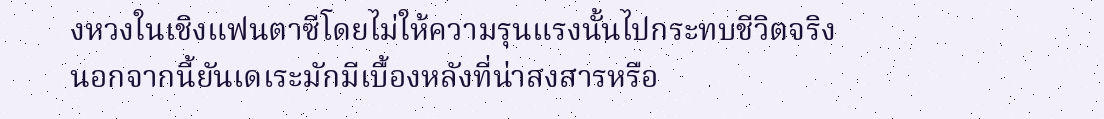งหวงในเชิงแฟนตาซีโดยไม่ให้ความรุนแรงนั้นไปกระทบชีวิตจริง นอกจากนี้ยันเดเระมักมีเบื้องหลังที่น่าสงสารหรือ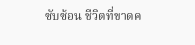ซับซ้อน ชีวิตที่ขาดค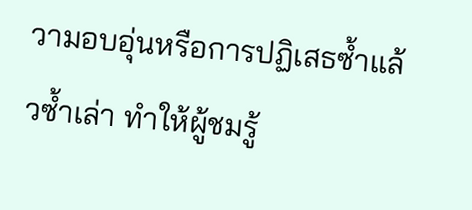วามอบอุ่นหรือการปฏิเสธซ้ำแล้วซ้ำเล่า ทำให้ผู้ชมรู้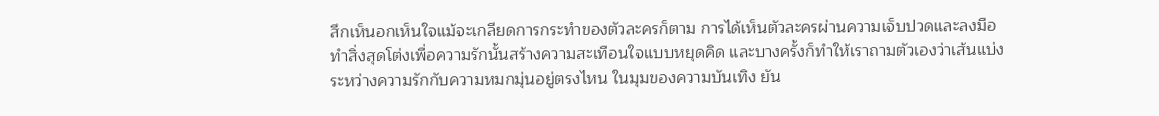สึกเห็นอกเห็นใจแม้จะเกลียดการกระทำของตัวละครก็ตาม การได้เห็นตัวละครผ่านความเจ็บปวดและลงมือทำสิ่งสุดโต่งเพื่อความรักนั้นสร้างความสะเทือนใจแบบหยุดคิด และบางครั้งก็ทำให้เราถามตัวเองว่าเส้นแบ่งระหว่างความรักกับความหมกมุ่นอยู่ตรงไหน ในมุมของความบันเทิง ยัน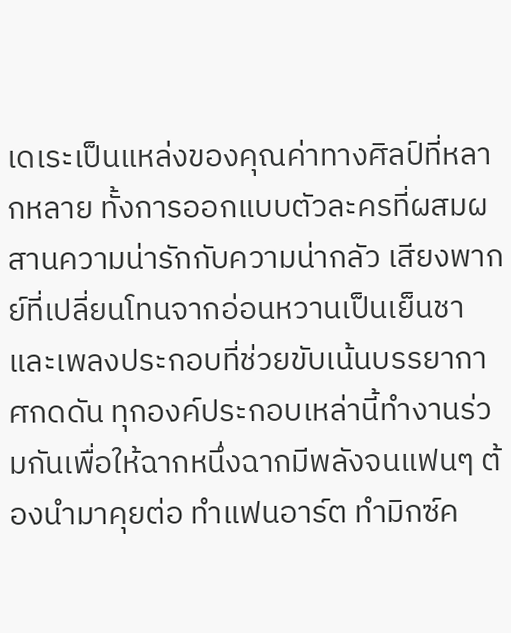เดเระเป็นแหล่งของคุณค่าทางศิลป์ที่หลากหลาย ทั้งการออกแบบตัวละครที่ผสมผสานความน่ารักกับความน่ากลัว เสียงพากย์ที่เปลี่ยนโทนจากอ่อนหวานเป็นเย็นชา และเพลงประกอบที่ช่วยขับเน้นบรรยากาศกดดัน ทุกองค์ประกอบเหล่านี้ทำงานร่วมกันเพื่อให้ฉากหนึ่งฉากมีพลังจนแฟนๆ ต้องนำมาคุยต่อ ทำแฟนอาร์ต ทำมิกซ์ค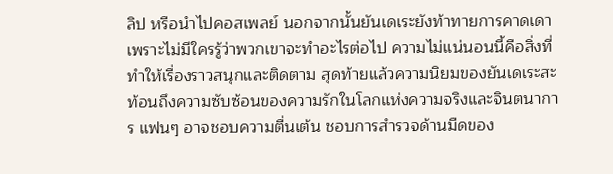ลิป หรือนำไปคอสเพลย์ นอกจากนั้นยันเดเระยังท้าทายการคาดเดา เพราะไม่มีใครรู้ว่าพวกเขาจะทำอะไรต่อไป ความไม่แน่นอนนี้คือสิ่งที่ทำให้เรื่องราวสนุกและติดตาม สุดท้ายแล้วความนิยมของยันเดเระสะท้อนถึงความซับซ้อนของความรักในโลกแห่งความจริงและจินตนาการ แฟนๆ อาจชอบความตื่นเต้น ชอบการสำรวจด้านมืดของ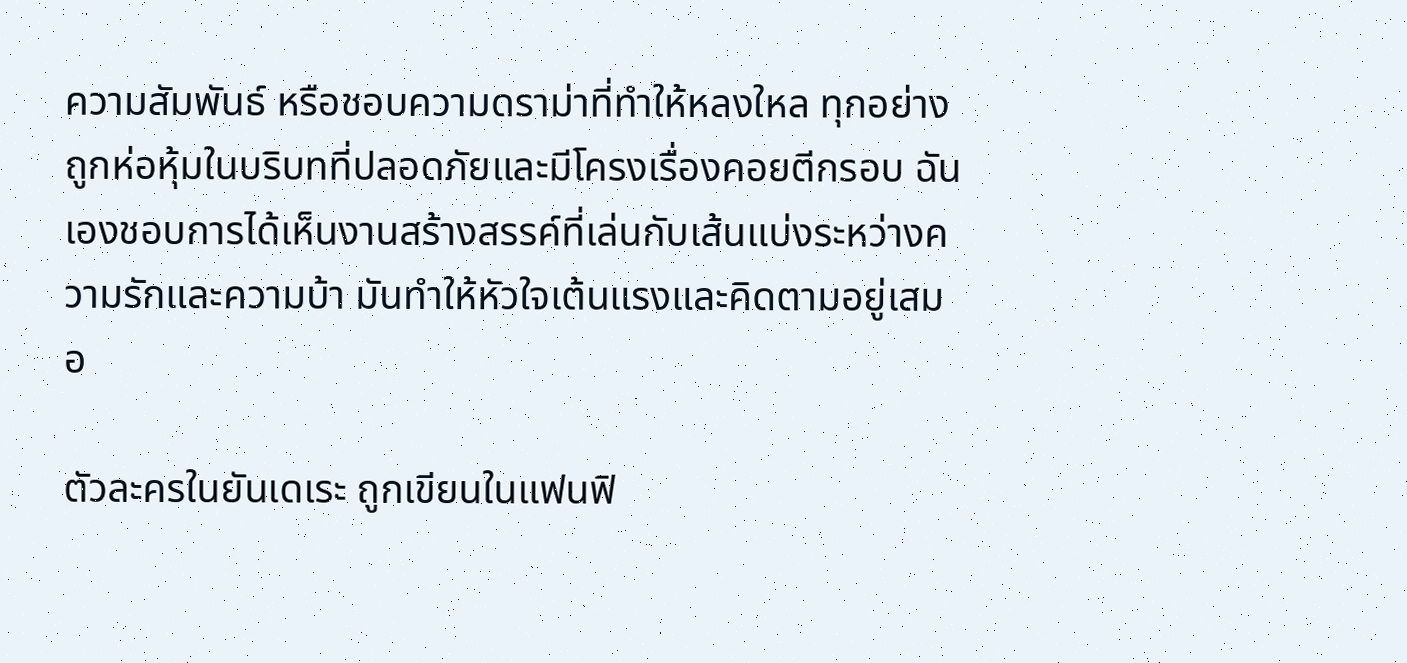ความสัมพันธ์ หรือชอบความดราม่าที่ทำให้หลงใหล ทุกอย่างถูกห่อหุ้มในบริบทที่ปลอดภัยและมีโครงเรื่องคอยตีกรอบ ฉันเองชอบการได้เห็นงานสร้างสรรค์ที่เล่นกับเส้นแบ่งระหว่างความรักและความบ้า มันทำให้หัวใจเต้นแรงและคิดตามอยู่เสมอ

ตัวละครในยันเดเระ ถูกเขียนในแฟนฟิ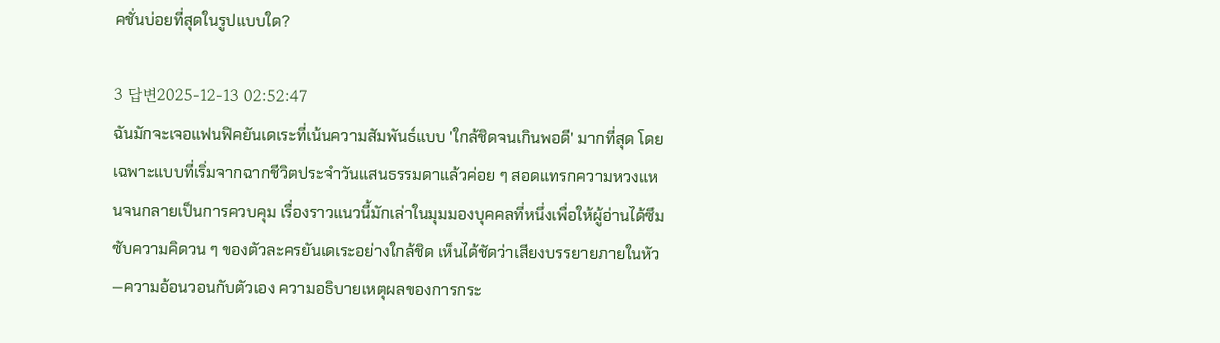คชั่นบ่อยที่สุดในรูปแบบใด?

3 답변2025-12-13 02:52:47
ฉันมักจะเจอแฟนฟิคยันเดเระที่เน้นความสัมพันธ์แบบ 'ใกล้ชิดจนเกินพอดี' มากที่สุด โดยเฉพาะแบบที่เริ่มจากฉากชีวิตประจำวันแสนธรรมดาแล้วค่อย ๆ สอดแทรกความหวงแหนจนกลายเป็นการควบคุม เรื่องราวแนวนี้มักเล่าในมุมมองบุคคลที่หนึ่งเพื่อให้ผู้อ่านได้ซึมซับความคิดวน ๆ ของตัวละครยันเดเระอย่างใกล้ชิด เห็นได้ชัดว่าเสียงบรรยายภายในหัว—ความอ้อนวอนกับตัวเอง ความอธิบายเหตุผลของการกระ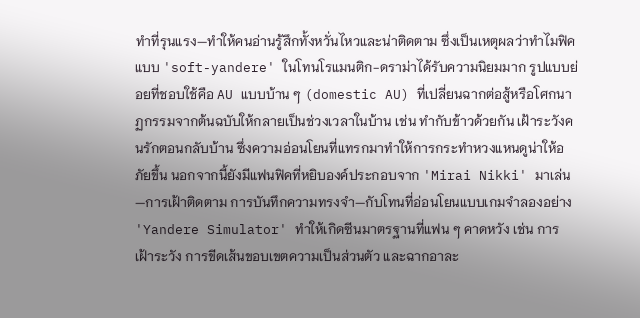ทำที่รุนแรง—ทำให้คนอ่านรู้สึกทั้งหวั่นไหวและน่าติดตาม ซึ่งเป็นเหตุผลว่าทำไมฟิคแบบ 'soft-yandere' ในโทนโรแมนติก-ดราม่าได้รับความนิยมมาก รูปแบบย่อยที่ชอบใช้คือ AU แบบบ้าน ๆ (domestic AU) ที่เปลี่ยนฉากต่อสู้หรือโศกนาฏกรรมจากต้นฉบับให้กลายเป็นช่วงเวลาในบ้าน เช่น ทำกับข้าวด้วยกัน เฝ้าระวังคนรักตอนกลับบ้าน ซึ่งความอ่อนโยนที่แทรกมาทำให้การกระทำหวงแหนดูน่าให้อภัยขึ้น นอกจากนี้ยังมีแฟนฟิคที่หยิบองค์ประกอบจาก 'Mirai Nikki' มาเล่น—การเฝ้าติดตาม การบันทึกความทรงจำ—กับโทนที่อ่อนโยนแบบเกมจำลองอย่าง 'Yandere Simulator' ทำให้เกิดซีนมาตรฐานที่แฟน ๆ คาดหวัง เช่น การเฝ้าระวัง การขีดเส้นขอบเขตความเป็นส่วนตัว และฉากอาละ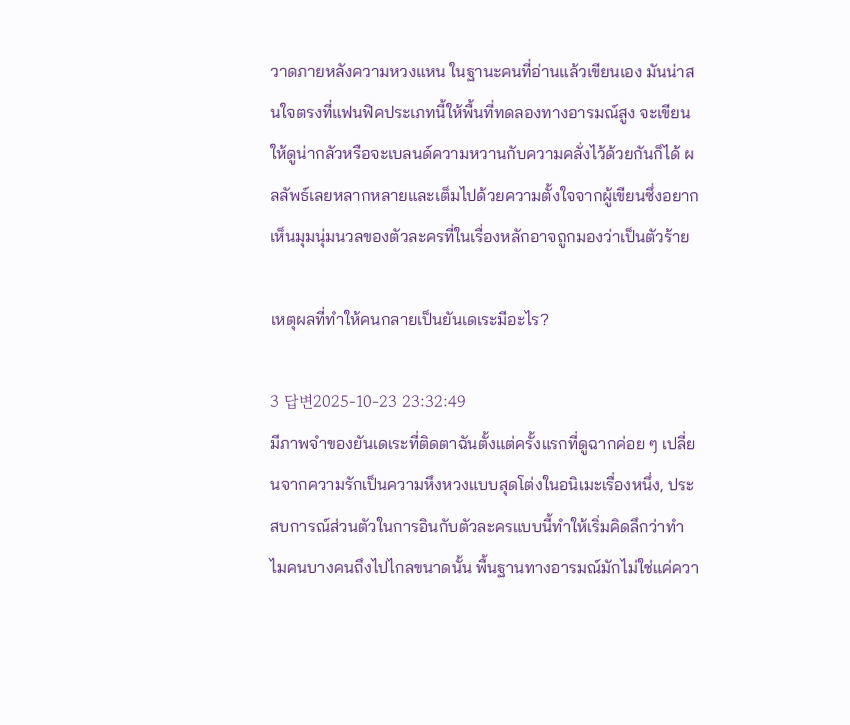วาดภายหลังความหวงแหน ในฐานะคนที่อ่านแล้วเขียนเอง มันน่าสนใจตรงที่แฟนฟิคประเภทนี้ให้พื้นที่ทดลองทางอารมณ์สูง จะเขียนให้ดูน่ากลัวหรือจะเบลนด์ความหวานกับความคลั่งไว้ด้วยกันก็ได้ ผลลัพธ์เลยหลากหลายและเต็มไปด้วยความตั้งใจจากผู้เขียนซึ่งอยากเห็นมุมนุ่มนวลของตัวละครที่ในเรื่องหลักอาจถูกมองว่าเป็นตัวร้าย

เหตุผลที่ทำให้คนกลายเป็นยันเดเระมีอะไร?

3 답변2025-10-23 23:32:49
มีภาพจำของยันเดเระที่ติดตาฉันตั้งแต่ครั้งแรกที่ดูฉากค่อย ๆ เปลี่ยนจากความรักเป็นความหึงหวงแบบสุดโต่งในอนิเมะเรื่องหนึ่ง, ประสบการณ์ส่วนตัวในการอินกับตัวละครแบบนี้ทำให้เริ่มคิดลึกว่าทำไมคนบางคนถึงไปไกลขนาดนั้น พื้นฐานทางอารมณ์มักไม่ใช่แค่ควา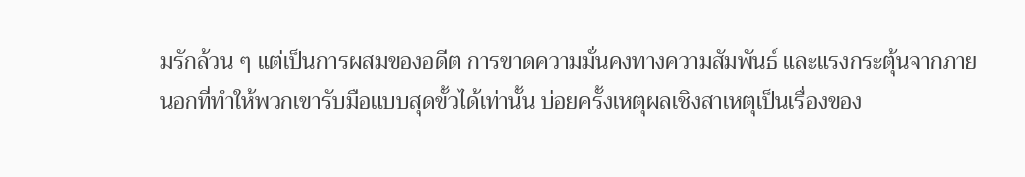มรักล้วน ๆ แต่เป็นการผสมของอดีต การขาดความมั่นคงทางความสัมพันธ์ และแรงกระตุ้นจากภายนอกที่ทำให้พวกเขารับมือแบบสุดขั้วได้เท่านั้น บ่อยครั้งเหตุผลเชิงสาเหตุเป็นเรื่องของ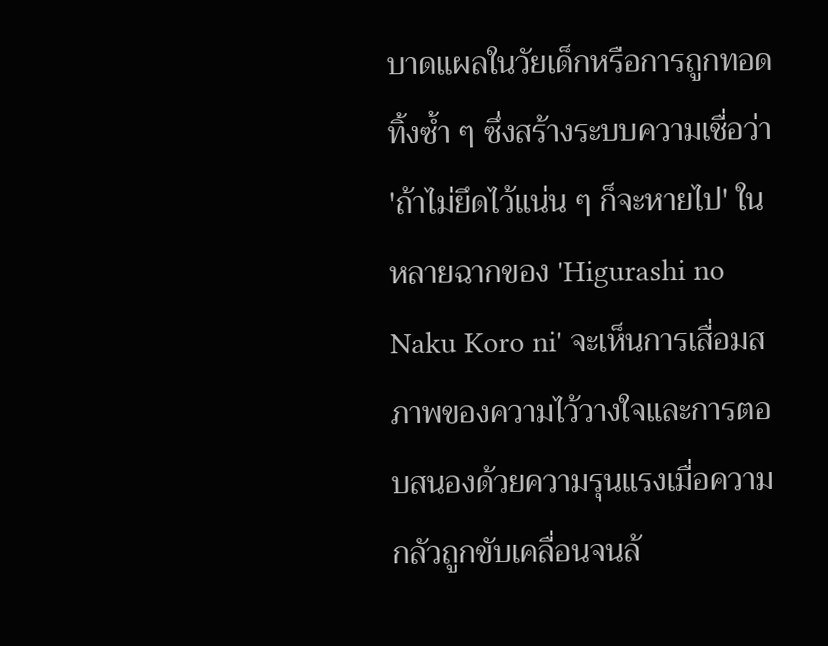บาดแผลในวัยเด็กหรือการถูกทอดทิ้งซ้ำ ๆ ซึ่งสร้างระบบความเชื่อว่า 'ถ้าไม่ยึดไว้แน่น ๆ ก็จะหายไป' ในหลายฉากของ 'Higurashi no Naku Koro ni' จะเห็นการเสื่อมสภาพของความไว้วางใจและการตอบสนองด้วยความรุนแรงเมื่อความกลัวถูกขับเคลื่อนจนล้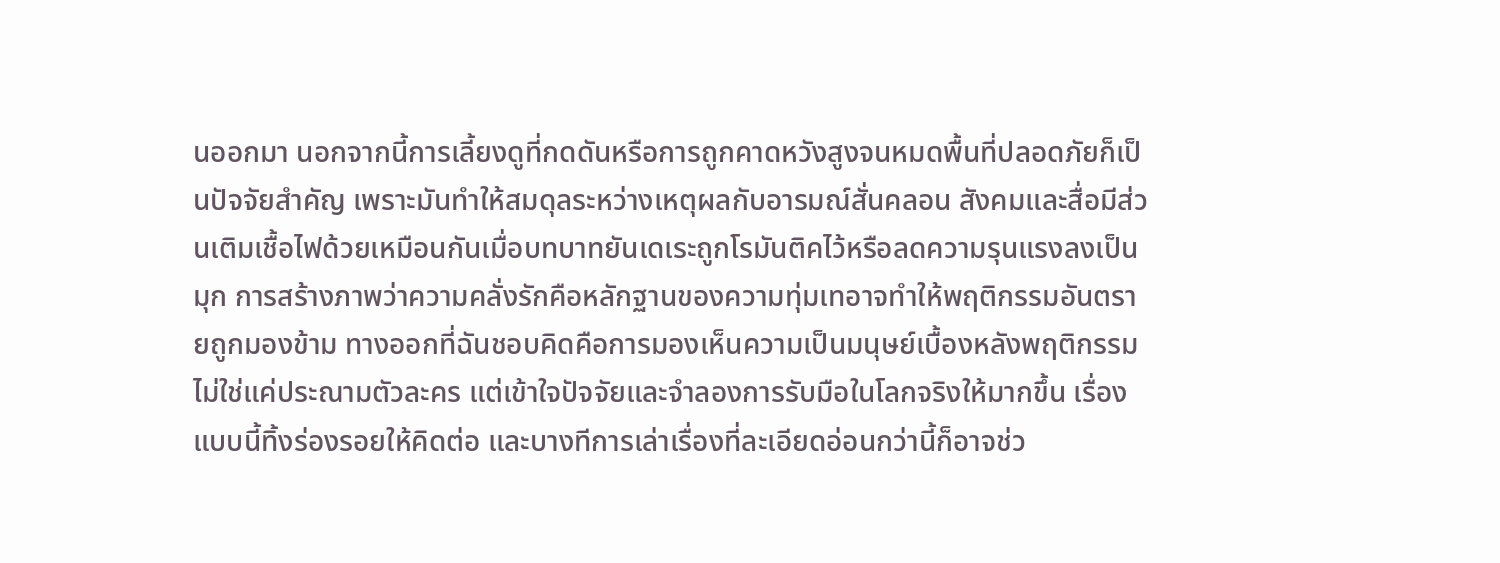นออกมา นอกจากนี้การเลี้ยงดูที่กดดันหรือการถูกคาดหวังสูงจนหมดพื้นที่ปลอดภัยก็เป็นปัจจัยสำคัญ เพราะมันทำให้สมดุลระหว่างเหตุผลกับอารมณ์สั่นคลอน สังคมและสื่อมีส่วนเติมเชื้อไฟด้วยเหมือนกันเมื่อบทบาทยันเดเระถูกโรมันติคไว้หรือลดความรุนแรงลงเป็นมุก การสร้างภาพว่าความคลั่งรักคือหลักฐานของความทุ่มเทอาจทำให้พฤติกรรมอันตรายถูกมองข้าม ทางออกที่ฉันชอบคิดคือการมองเห็นความเป็นมนุษย์เบื้องหลังพฤติกรรม ไม่ใช่แค่ประณามตัวละคร แต่เข้าใจปัจจัยและจำลองการรับมือในโลกจริงให้มากขึ้น เรื่องแบบนี้ทิ้งร่องรอยให้คิดต่อ และบางทีการเล่าเรื่องที่ละเอียดอ่อนกว่านี้ก็อาจช่ว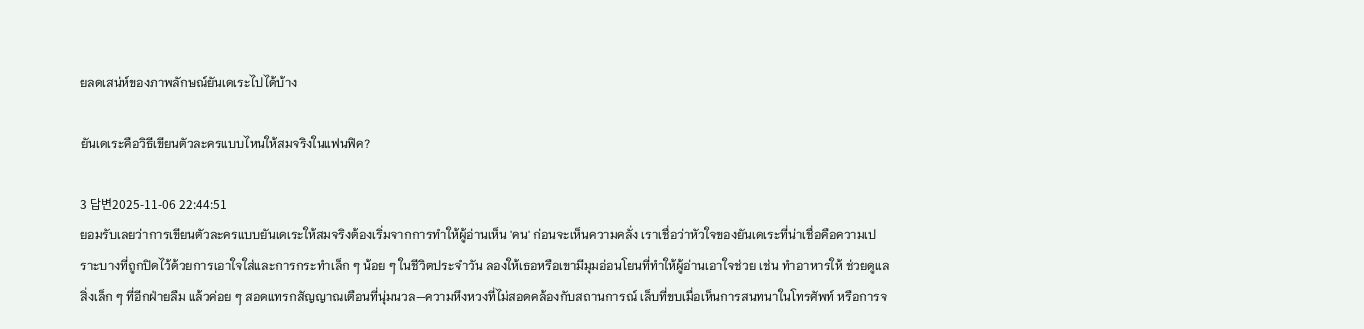ยลดเสน่ห์ของภาพลักษณ์ยันเดเระไปได้บ้าง

ยันเดเระคือวิธีเขียนตัวละครแบบไหนให้สมจริงในแฟนฟิค?

3 답변2025-11-06 22:44:51
ยอมรับเลยว่าการเขียนตัวละครแบบยันเดเระให้สมจริงต้องเริ่มจากการทำให้ผู้อ่านเห็น 'คน' ก่อนจะเห็นความคลั่ง เราเชื่อว่าหัวใจของยันเดเระที่น่าเชื่อคือความเปราะบางที่ถูกปิดไว้ด้วยการเอาใจใส่และการกระทำเล็ก ๆ น้อย ๆ ในชีวิตประจำวัน ลองให้เธอหรือเขามีมุมอ่อนโยนที่ทำให้ผู้อ่านเอาใจช่วย เช่น ทำอาหารให้ ช่วยดูแลสิ่งเล็ก ๆ ที่อีกฝ่ายลืม แล้วค่อย ๆ สอดแทรกสัญญาณเตือนที่นุ่มนวล—ความหึงหวงที่ไม่สอดคล้องกับสถานการณ์ เล็บที่ขบเมื่อเห็นการสนทนาในโทรศัพท์ หรือการจ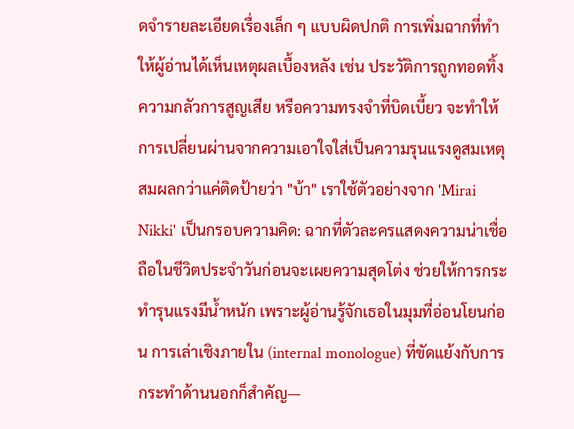ดจำรายละเอียดเรื่องเล็ก ๆ แบบผิดปกติ การเพิ่มฉากที่ทำให้ผู้อ่านได้เห็นเหตุผลเบื้องหลัง เช่น ประวัติการถูกทอดทิ้ง ความกลัวการสูญเสีย หรือความทรงจำที่บิดเบี้ยว จะทำให้การเปลี่ยนผ่านจากความเอาใจใส่เป็นความรุนแรงดูสมเหตุสมผลกว่าแค่ติดป้ายว่า "บ้า" เราใช้ตัวอย่างจาก 'Mirai Nikki' เป็นกรอบความคิด: ฉากที่ตัวละครแสดงความน่าเชื่อถือในชีวิตประจำวันก่อนจะเผยความสุดโต่ง ช่วยให้การกระทำรุนแรงมีน้ำหนัก เพราะผู้อ่านรู้จักเธอในมุมที่อ่อนโยนก่อน การเล่าเชิงภายใน (internal monologue) ที่ขัดแย้งกับการกระทำด้านนอกก็สำคัญ—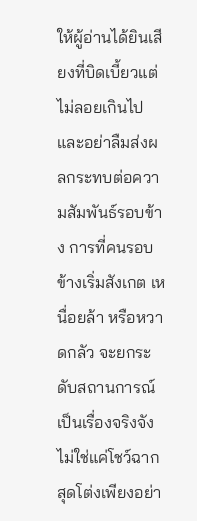ให้ผู้อ่านได้ยินเสียงที่บิดเบี้ยวแต่ไม่ลอยเกินไป และอย่าลืมส่งผลกระทบต่อความสัมพันธ์รอบข้าง การที่คนรอบข้างเริ่มสังเกต เหนื่อยล้า หรือหวาดกลัว จะยกระดับสถานการณ์เป็นเรื่องจริงจัง ไม่ใช่แค่โชว์ฉากสุดโต่งเพียงอย่า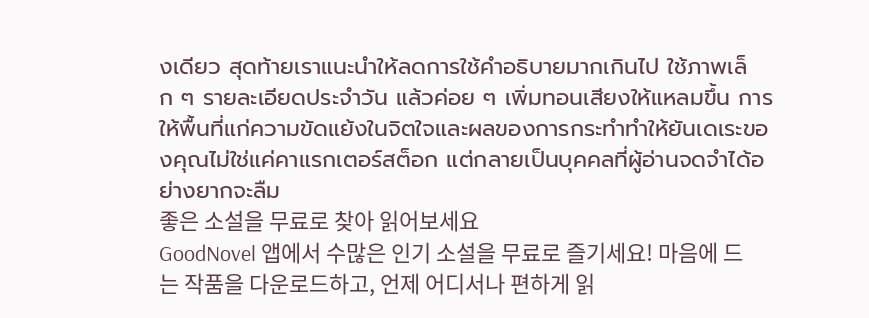งเดียว สุดท้ายเราแนะนำให้ลดการใช้คำอธิบายมากเกินไป ใช้ภาพเล็ก ๆ รายละเอียดประจำวัน แล้วค่อย ๆ เพิ่มทอนเสียงให้แหลมขึ้น การให้พื้นที่แก่ความขัดแย้งในจิตใจและผลของการกระทำทำให้ยันเดเระของคุณไม่ใช่แค่คาแรกเตอร์สต็อก แต่กลายเป็นบุคคลที่ผู้อ่านจดจำได้อย่างยากจะลืม
좋은 소설을 무료로 찾아 읽어보세요
GoodNovel 앱에서 수많은 인기 소설을 무료로 즐기세요! 마음에 드는 작품을 다운로드하고, 언제 어디서나 편하게 읽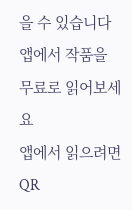을 수 있습니다
앱에서 작품을 무료로 읽어보세요
앱에서 읽으려면 QR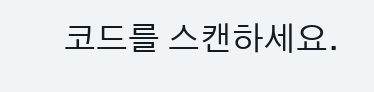코드를 스캔하세요.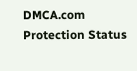DMCA.com Protection Status